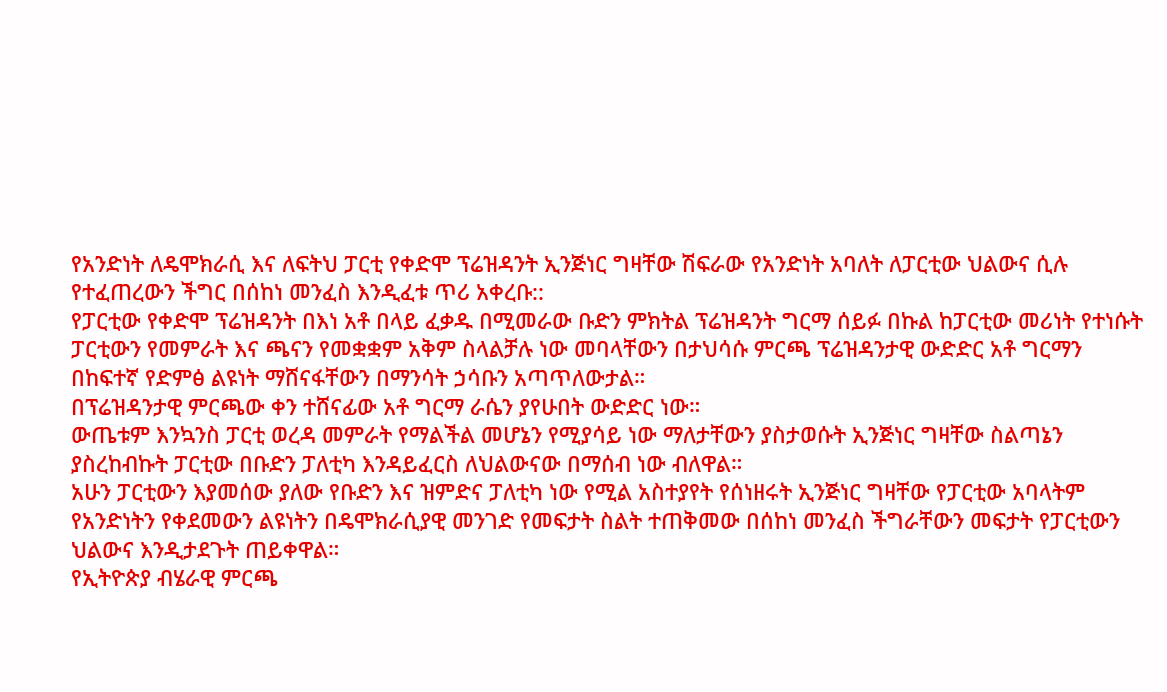የአንድነት ለዴሞክራሲ እና ለፍትህ ፓርቲ የቀድሞ ፕሬዝዳንት ኢንጅነር ግዛቸው ሽፍራው የአንድነት አባለት ለፓርቲው ህልውና ሲሉ የተፈጠረውን ችግር በሰከነ መንፈስ እንዲፈቱ ጥሪ አቀረቡ::
የፓርቲው የቀድሞ ፕሬዝዳንት በእነ አቶ በላይ ፈቃዱ በሚመራው ቡድን ምክትል ፕሬዝዳንት ግርማ ሰይፉ በኩል ከፓርቲው መሪነት የተነሱት ፓርቲውን የመምራት እና ጫናን የመቋቋም አቅም ስላልቻሉ ነው መባላቸውን በታህሳሱ ምርጫ ፕሬዝዳንታዊ ውድድር አቶ ግርማን በከፍተኛ የድምፅ ልዩነት ማሸናፋቸውን በማንሳት ኃሳቡን አጣጥለውታል።
በፕሬዝዳንታዊ ምርጫው ቀን ተሸናፊው አቶ ግርማ ራሴን ያየሁበት ውድድር ነው።
ውጤቱም እንኳንስ ፓርቲ ወረዳ መምራት የማልችል መሆኔን የሚያሳይ ነው ማለታቸውን ያስታወሱት ኢንጅነር ግዛቸው ስልጣኔን ያስረከብኩት ፓርቲው በቡድን ፓለቲካ እንዳይፈርስ ለህልውናው በማሰብ ነው ብለዋል።
አሁን ፓርቲውን እያመሰው ያለው የቡድን እና ዝምድና ፓለቲካ ነው የሚል አስተያየት የሰነዘሩት ኢንጅነር ግዛቸው የፓርቲው አባላትም የአንድነትን የቀደመውን ልዩነትን በዴሞክራሲያዊ መንገድ የመፍታት ስልት ተጠቅመው በሰከነ መንፈስ ችግራቸውን መፍታት የፓርቲውን ህልውና እንዲታደጉት ጠይቀዋል።
የኢትዮጵያ ብሄራዊ ምርጫ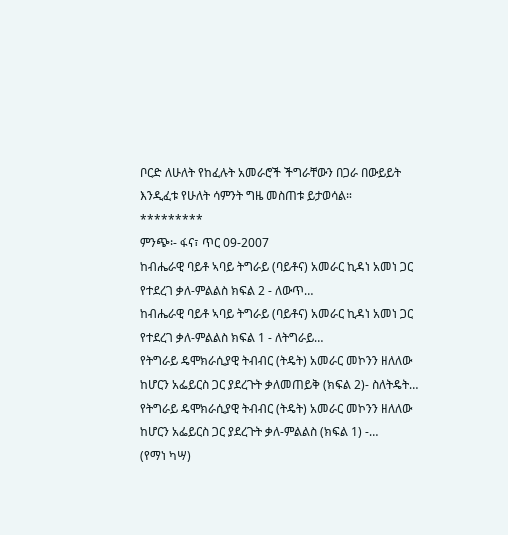ቦርድ ለሁለት የከፈሉት አመራሮች ችግራቸውን በጋራ በውይይት እንዲፈቱ የሁለት ሳምንት ግዜ መስጠቱ ይታወሳል።
*********
ምንጭ፡- ፋና፣ ጥር 09-2007
ከብሔራዊ ባይቶ ኣባይ ትግራይ (ባይቶና) አመራር ኪዳነ አመነ ጋር የተደረገ ቃለ-ምልልስ ክፍል 2 - ለውጥ…
ከብሔራዊ ባይቶ ኣባይ ትግራይ (ባይቶና) አመራር ኪዳነ አመነ ጋር የተደረገ ቃለ-ምልልስ ክፍል 1 - ለትግራይ…
የትግራይ ዴሞክራሲያዊ ትብብር (ትዴት) አመራር መኮንን ዘለለው ከሆርን አፌይርስ ጋር ያደረጉት ቃለመጠይቅ (ክፍል 2)- ስለትዴት…
የትግራይ ዴሞክራሲያዊ ትብብር (ትዴት) አመራር መኮንን ዘለለው ከሆርን አፌይርስ ጋር ያደረጉት ቃለ-ምልልስ (ክፍል 1) -…
(የማነ ካሣ)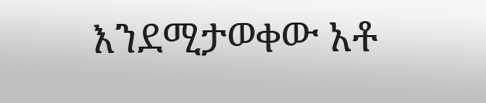እንደሚታወቀው አቶ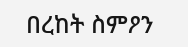በረከት ስምዖን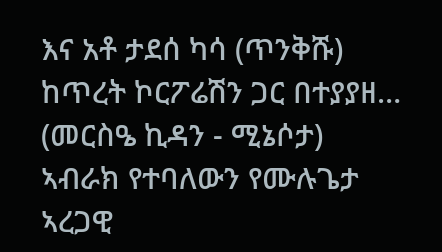እና አቶ ታደሰ ካሳ (ጥንቅሹ) ከጥረት ኮርፖሬሽን ጋር በተያያዘ…
(መርስዔ ኪዳን - ሚኔሶታ) ኣብራክ የተባለውን የሙሉጌታ ኣረጋዊ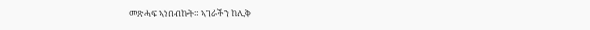መጽሓፍ ኣነበብኩት። ኣገራችን ከሊቅ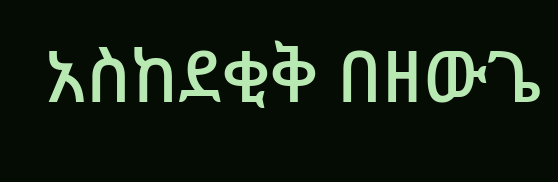አስከደቂቅ በዘውጌ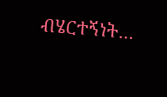ብሄርተኝነት…